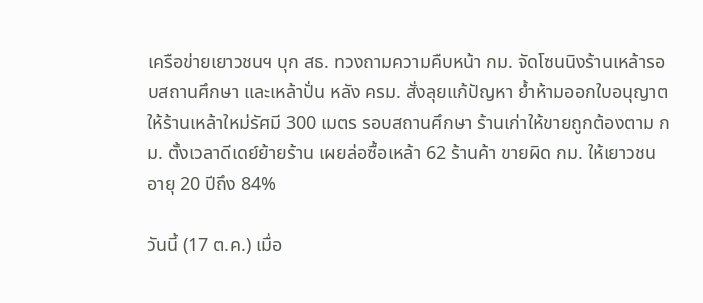เครือข่ายเยาวชนฯ บุก สธ. ทวงถามความคืบหน้า กม. จัดโซนนิงร้านเหล้ารอบสถานศึกษา และเหล้าปั่น หลัง ครม. สั่งลุยแก้ปัญหา ย้ำห้ามออกใบอนุญาตให้ร้านเหล้าใหม่รัศมี 300 เมตร รอบสถานศึกษา ร้านเก่าให้ขายถูกต้องตาม กม. ตั้งเวลาดีเดย์ย้ายร้าน เผยล่อซื้อเหล้า 62 ร้านค้า ขายผิด กม. ให้เยาวชนอายุ 20 ปีถึง 84%

วันนี้ (17 ต.ค.) เมื่อ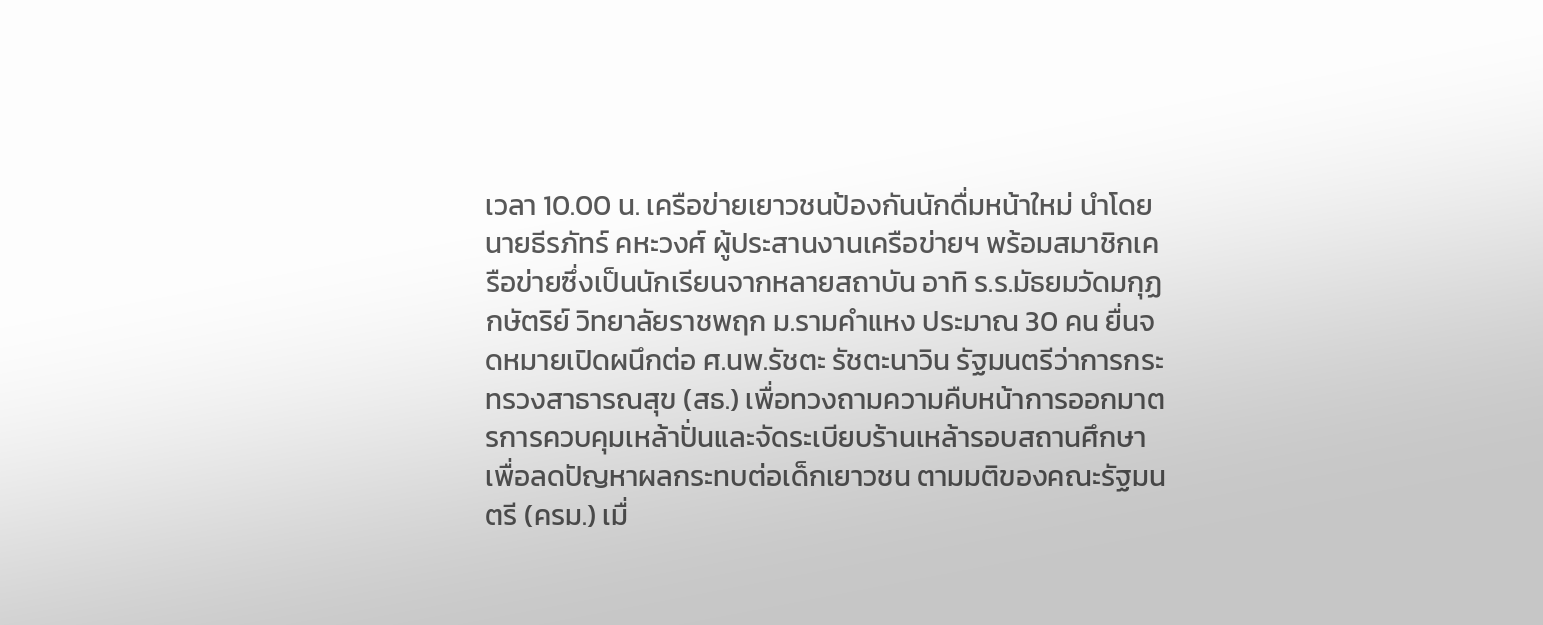เวลา 10.00 น. เครือข่ายเยาวชนป้องกันนักดื่มหน้าใหม่ นำโดยนายธีรภัทร์ คหะวงศ์ ผู้ประสานงานเครือข่ายฯ พร้อมสมาชิกเครือข่ายซึ่งเป็นนักเรียนจากหลายสถาบัน อาทิ ร.ร.มัธยมวัดมกุฏกษัตริย์ วิทยาลัยราชพฤก ม.รามคำแหง ประมาณ 30 คน ยื่นจดหมายเปิดผนึกต่อ ศ.นพ.รัชตะ รัชตะนาวิน รัฐมนตรีว่าการกระทรวงสาธารณสุข (สธ.) เพื่อทวงถามความคืบหน้าการออกมาตรการควบคุมเหล้าปั่นและจัดระเบียบร้านเหล้ารอบสถานศึกษา เพื่อลดปัญหาผลกระทบต่อเด็กเยาวชน ตามมติของคณะรัฐมนตรี (ครม.) เมื่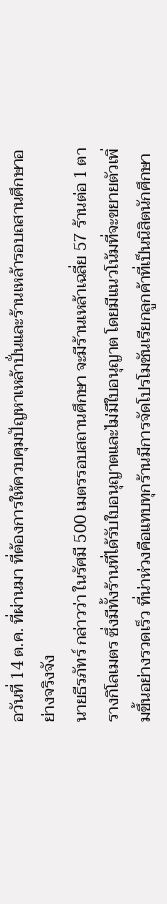อวันที่ 14 ต.ค. ที่ผ่านมา ที่ต้องการให้ควบคุมปัญหาเหล้าปั่นและร้านเหล้ารอบถสานศึกษาอย่างจริงจัง
นายธีรภัทร์ กล่าวว่า ในรัศมี 500 เมตรรอบสถานศึกษา จะมีร้านเหล้าเฉลี่ย 57 ร้านต่อ 1 ตารางกิโลเมตร ซึ่งมีทั้งร้านที่ได้รับใบอนุญาตและไม่มีใบอนุญาต โดยมีแนวโน้มที่จะขยายตัวเพิ่มขึ้นอย่างรวดเร็ว ที่น่าห่วงคือแทบทุกร้านมีการจัดโปรโมชันเรียกลูกค้าที่เป็นนิสิตนักศึกษา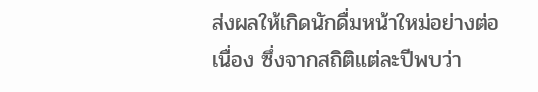ส่งผลให้เกิดนักดื่มหน้าใหม่อย่างต่อเนื่อง ซึ่งจากสถิติแต่ละปีพบว่า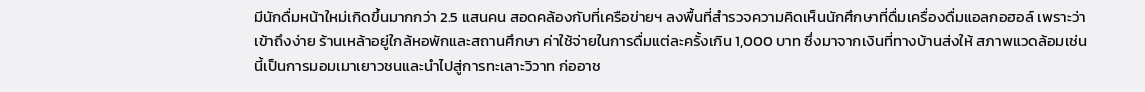มีนักดื่มหน้าใหม่เกิดขึ้นมากกว่า 2.5 แสนคน สอดคล้องกับที่เครือข่ายฯ ลงพื้นที่สำรวจความคิดเห็นนักศึกษาที่ดื่มเครื่องดื่มแอลกอฮอล์ เพราะว่าเข้าถึงง่าย ร้านเหล้าอยู่ใกล้หอพักและสถานศึกษา ค่าใช้จ่ายในการดื่มแต่ละครั้งเกิน 1,000 บาท ซึ่งมาจากเงินที่ทางบ้านส่งให้ สภาพแวดล้อมเช่นนี้เป็นการมอมเมาเยาวชนและนำไปสู่การทะเลาะวิวาท ก่ออาช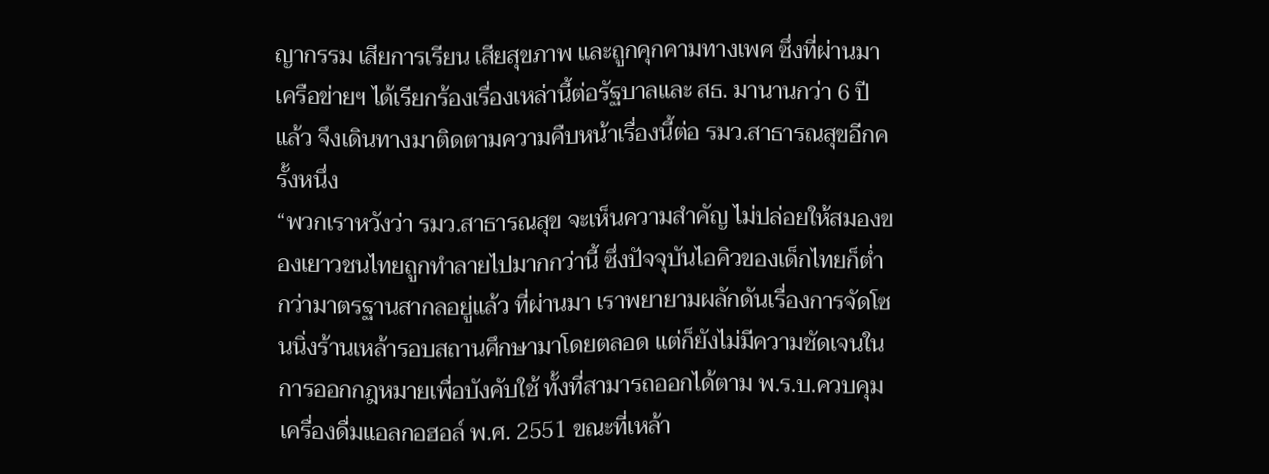ญากรรม เสียการเรียน เสียสุขภาพ และถูกคุกคามทางเพศ ซึ่งที่ผ่านมาเครือข่ายฯ ได้เรียกร้องเรื่องเหล่านี้ต่อรัฐบาลและ สธ. มานานกว่า 6 ปีแล้ว จึงเดินทางมาติดตามความคืบหน้าเรื่องนี้ต่อ รมว.สาธารณสุขอีกครั้งหนึ่ง
“พวกเราหวังว่า รมว.สาธารณสุข จะเห็นความสำคัญ ไม่ปล่อยให้สมองของเยาวชนไทยถูกทำลายไปมากกว่านี้ ซึ่งปัจจุบันไอคิวของเด็กไทยก็ต่ำกว่ามาตรฐานสากลอยู่แล้ว ที่ผ่านมา เราพยายามผลักดันเรื่องการจัดโซนนิ่งร้านเหล้ารอบสถานศึกษามาโดยตลอด แต่ก็ยังไม่มีความชัดเจนในการออกกฎหมายเพื่อบังคับใช้ ทั้งที่สามารถออกได้ตาม พ.ร.บ.ควบคุมเครื่องดื่มแอลกอฮอล์ พ.ศ. 2551 ขณะที่เหล้า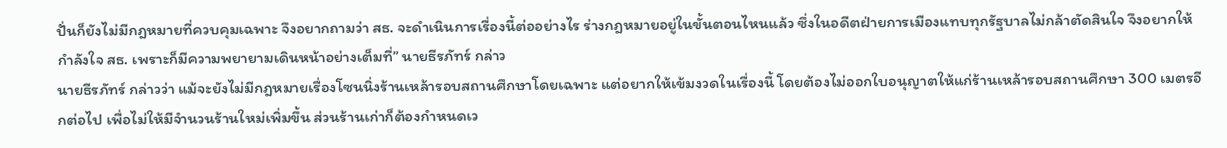ปั่นก็ยังไม่มีกฎหมายที่ควบคุมเฉพาะ จึงอยากถามว่า สธ. จะดำเนินการเรื่องนี้ต่ออย่างไร ร่างกฎหมายอยู่ในขั้นตอนไหนแล้ว ซึ่งในอดีตฝ่ายการเมืองแทบทุกรัฐบาลไม่กล้าตัดสินใจ จึงอยากให้กำลังใจ สธ. เพราะก็มีความพยายามเดินหน้าอย่างเต็มที่” นายธีรภัทร์ กล่าว
นายธีรภัทร์ กล่าวว่า แม้จะยังไม่มีกฎหมายเรื่องโซนนิ่งร้านเหล้ารอบสถานศึกษาโดยเฉพาะ แต่อยากให้เข้มงวดในเรื่องนี้ โดยต้องไม่ออกใบอนุญาตให้แก่ร้านเหล้ารอบสถานศึกษา 300 เมตรอีกต่อไป เพื่อไม่ให้มีจำนวนร้านใหม่เพิ่มขึ้น ส่วนร้านเก่าก็ต้องกำหนดเว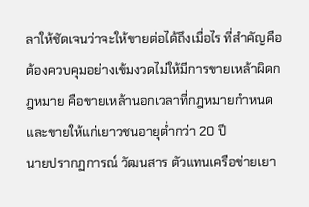ลาให้ชัดเจนว่าจะให้ขายต่อได้ถึงเมื่อไร ที่สำคัญคือต้องควบคุมอย่างเข้มงวดไม่ให้มีการขายเหล้าผิดกฎหมาย คือขายเหล้านอกเวลาที่กฎหมายกำหนด และขายให้แก่เยาวชนอายุต่ำกว่า 20 ปี
นายปรากฏการณ์ วัฒนสาร ตัวแทนเครือข่ายเยา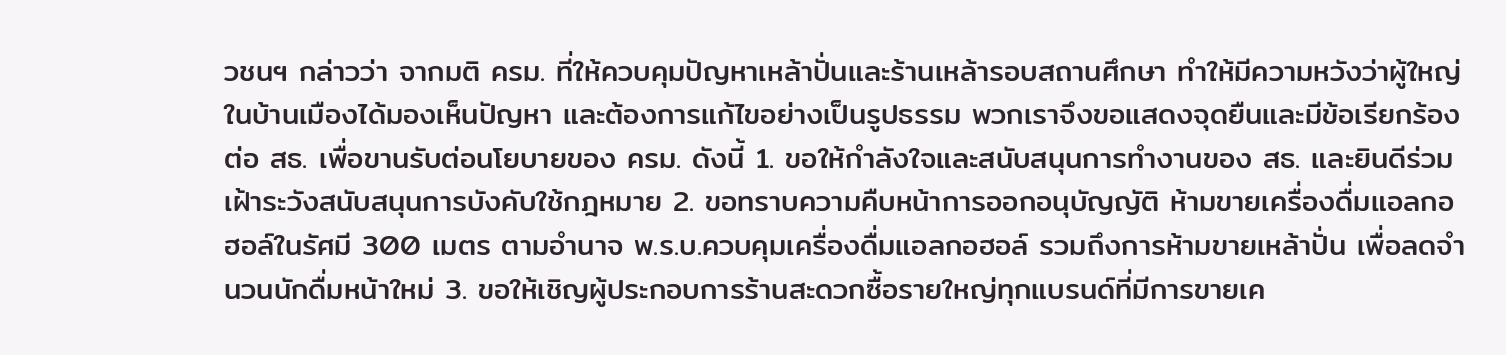วชนฯ กล่าวว่า จากมติ ครม. ที่ให้ควบคุมปัญหาเหล้าปั่นและร้านเหล้ารอบสถานศึกษา ทำให้มีความหวังว่าผู้ใหญ่ในบ้านเมืองได้มองเห็นปัญหา และต้องการแก้ไขอย่างเป็นรูปธรรม พวกเราจึงขอแสดงจุดยืนและมีข้อเรียกร้องต่อ สธ. เพื่อขานรับต่อนโยบายของ ครม. ดังนี้ 1. ขอให้กำลังใจและสนับสนุนการทำงานของ สธ. และยินดีร่วมเฝ้าระวังสนับสนุนการบังคับใช้กฎหมาย 2. ขอทราบความคืบหน้าการออกอนุบัญญัติ ห้ามขายเครื่องดื่มแอลกอฮอล์ในรัศมี 300 เมตร ตามอำนาจ พ.ร.บ.ควบคุมเครื่องดื่มแอลกอฮอล์ รวมถึงการห้ามขายเหล้าปั่น เพื่อลดจำนวนนักดื่มหน้าใหม่ 3. ขอให้เชิญผู้ประกอบการร้านสะดวกซื้อรายใหญ่ทุกแบรนด์ที่มีการขายเค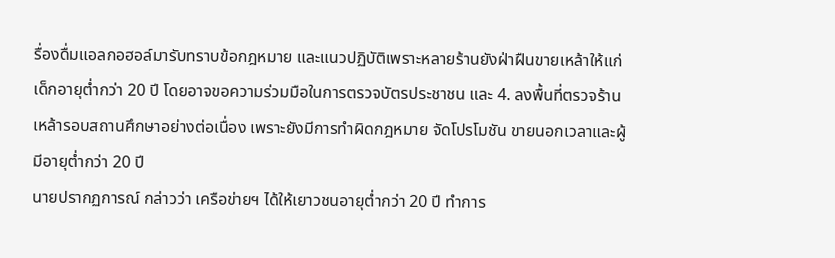รื่องดื่มแอลกอฮอล์มารับทราบข้อกฎหมาย และแนวปฏิบัติเพราะหลายร้านยังฝ่าฝืนขายเหล้าให้แก่เด็กอายุต่ำกว่า 20 ปี โดยอาจขอความร่วมมือในการตรวจบัตรประชาชน และ 4. ลงพื้นที่ตรวจร้านเหล้ารอบสถานศึกษาอย่างต่อเนื่อง เพราะยังมีการทำผิดกฎหมาย จัดโปรโมชัน ขายนอกเวลาและผู้มีอายุต่ำกว่า 20 ปี
นายปรากฏการณ์ กล่าวว่า เครือข่ายฯ ได้ให้เยาวชนอายุต่ำกว่า 20 ปี ทำการ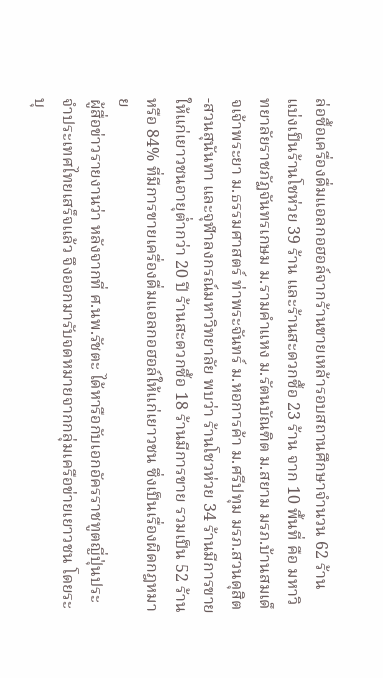ล่อซื้อเครื่องดื่มแอลกอฮอล์จากร้านขายเหล้ารอบสถานศึกษาจำนวน 62 ร้าน แบ่งเป็นร้านโชห่วย 39 ร้าน และร้านสะดวกซื้อ 23 ร้าน จาก 10 พื้นที่ คือ มหาวิทยาลัยราชภัฏจันทรเกษม ม.รามคำแหง ม.รัตนบัณฑิต ม.สยาม มรภ.บ้านสมเด็จเจ้าพระยา ม.ธรรมศาสตร์ ท่าพระจันทร์ ม.หอการค้า ม.ศรีปทุม มรภ.สวนดุสิต-สวนสุนันทา และจุฬาลงกรณ์มหาวิทยาลัย พบว่า ร้านโชวห่วย 34 ร้านมีการขายให้แก่เยาวชนอายุต่ำกว่า 20 ปี ร้านสะดวกซื้อ 18 ร้านมีการขาย รวมเป็น 52 ร้านหรือ 84% ที่มีการขายเครื่องดื่มแอลกอฮอล์ให้แก่เยาวชน ซึ่งเป็นเรื่องผิดกฎหมาย
ผู้สื่อข่าวรายงานว่า หลังจากที่ ศ.นพ.รัชตะ ได้หารือกับเอกอัครราชทูตญี่ปุ่นประจำประเทศไทยเสร็จแล้ว จึงออกมารับจดหมายจากกลุ่มเครือข่ายเยาวชน โดยระบุ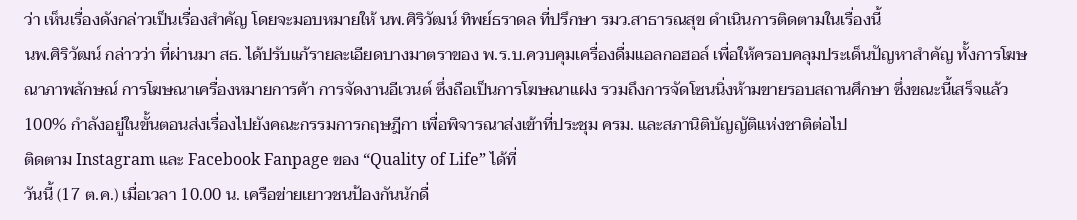ว่า เห็นเรื่องดังกล่าวเป็นเรื่องสำคัญ โดยจะมอบหมายให้ นพ.ศิริวัฒน์ ทิพย์ธราดล ที่ปรึกษา รมว.สาธารณสุข ดำเนินการติดตามในเรื่องนี้
นพ.ศิริวัฒน์ กล่าวว่า ที่ผ่านมา สธ. ได้ปรับแก้รายละเอียดบางมาตราของ พ.ร.บ.ควบคุมเครื่องดื่มแอลกอฮอล์ เพื่อให้ครอบคลุมประเด็นปัญหาสำคัญ ทั้งการโฆษณาภาพลักษณ์ การโฆษณาเครื่องหมายการค้า การจัดงานอีเวนต์ ซึ่งถือเป็นการโฆษณาแฝง รวมถึงการจัดโซนนิ่งห้ามขายรอบสถานศึกษา ซึ่งขณะนี้เสร็จแล้ว 100% กำลังอยู่ในขั้นตอนส่งเรื่องไปยังคณะกรรมการกฤษฎีกา เพื่อพิจารณาส่งเข้าที่ประชุม ครม. และสภานิติบัญญัติแห่งชาติต่อไป
ติดตาม Instagram และ Facebook Fanpage ของ “Quality of Life” ได้ที่
วันนี้ (17 ต.ค.) เมื่อเวลา 10.00 น. เครือข่ายเยาวชนป้องกันนักดื่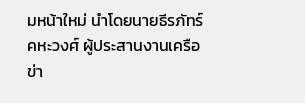มหน้าใหม่ นำโดยนายธีรภัทร์ คหะวงศ์ ผู้ประสานงานเครือข่า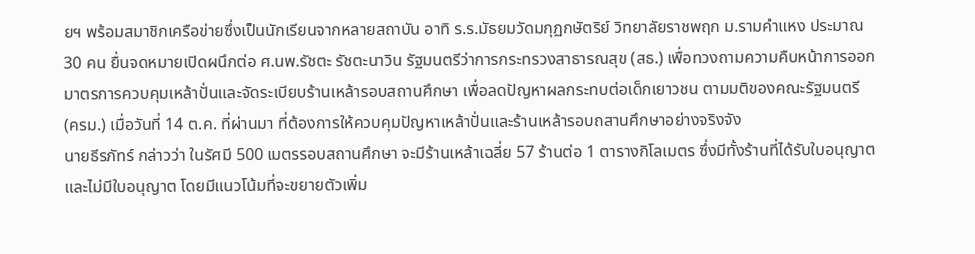ยฯ พร้อมสมาชิกเครือข่ายซึ่งเป็นนักเรียนจากหลายสถาบัน อาทิ ร.ร.มัธยมวัดมกุฏกษัตริย์ วิทยาลัยราชพฤก ม.รามคำแหง ประมาณ 30 คน ยื่นจดหมายเปิดผนึกต่อ ศ.นพ.รัชตะ รัชตะนาวิน รัฐมนตรีว่าการกระทรวงสาธารณสุข (สธ.) เพื่อทวงถามความคืบหน้าการออกมาตรการควบคุมเหล้าปั่นและจัดระเบียบร้านเหล้ารอบสถานศึกษา เพื่อลดปัญหาผลกระทบต่อเด็กเยาวชน ตามมติของคณะรัฐมนตรี (ครม.) เมื่อวันที่ 14 ต.ค. ที่ผ่านมา ที่ต้องการให้ควบคุมปัญหาเหล้าปั่นและร้านเหล้ารอบถสานศึกษาอย่างจริงจัง
นายธีรภัทร์ กล่าวว่า ในรัศมี 500 เมตรรอบสถานศึกษา จะมีร้านเหล้าเฉลี่ย 57 ร้านต่อ 1 ตารางกิโลเมตร ซึ่งมีทั้งร้านที่ได้รับใบอนุญาตและไม่มีใบอนุญาต โดยมีแนวโน้มที่จะขยายตัวเพิ่ม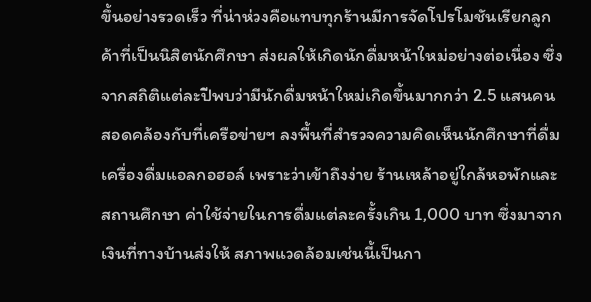ขึ้นอย่างรวดเร็ว ที่น่าห่วงคือแทบทุกร้านมีการจัดโปรโมชันเรียกลูกค้าที่เป็นนิสิตนักศึกษา ส่งผลให้เกิดนักดื่มหน้าใหม่อย่างต่อเนื่อง ซึ่งจากสถิติแต่ละปีพบว่ามีนักดื่มหน้าใหม่เกิดขึ้นมากกว่า 2.5 แสนคน สอดคล้องกับที่เครือข่ายฯ ลงพื้นที่สำรวจความคิดเห็นนักศึกษาที่ดื่มเครื่องดื่มแอลกอฮอล์ เพราะว่าเข้าถึงง่าย ร้านเหล้าอยู่ใกล้หอพักและสถานศึกษา ค่าใช้จ่ายในการดื่มแต่ละครั้งเกิน 1,000 บาท ซึ่งมาจากเงินที่ทางบ้านส่งให้ สภาพแวดล้อมเช่นนี้เป็นกา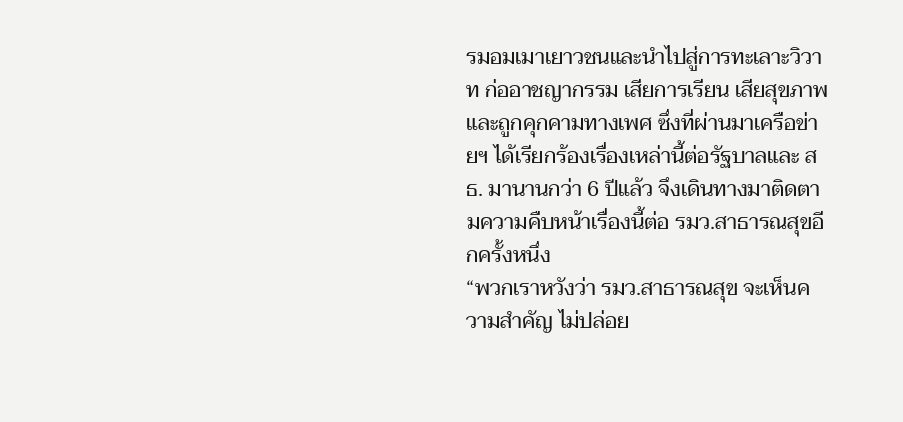รมอมเมาเยาวชนและนำไปสู่การทะเลาะวิวาท ก่ออาชญากรรม เสียการเรียน เสียสุขภาพ และถูกคุกคามทางเพศ ซึ่งที่ผ่านมาเครือข่ายฯ ได้เรียกร้องเรื่องเหล่านี้ต่อรัฐบาลและ สธ. มานานกว่า 6 ปีแล้ว จึงเดินทางมาติดตามความคืบหน้าเรื่องนี้ต่อ รมว.สาธารณสุขอีกครั้งหนึ่ง
“พวกเราหวังว่า รมว.สาธารณสุข จะเห็นความสำคัญ ไม่ปล่อย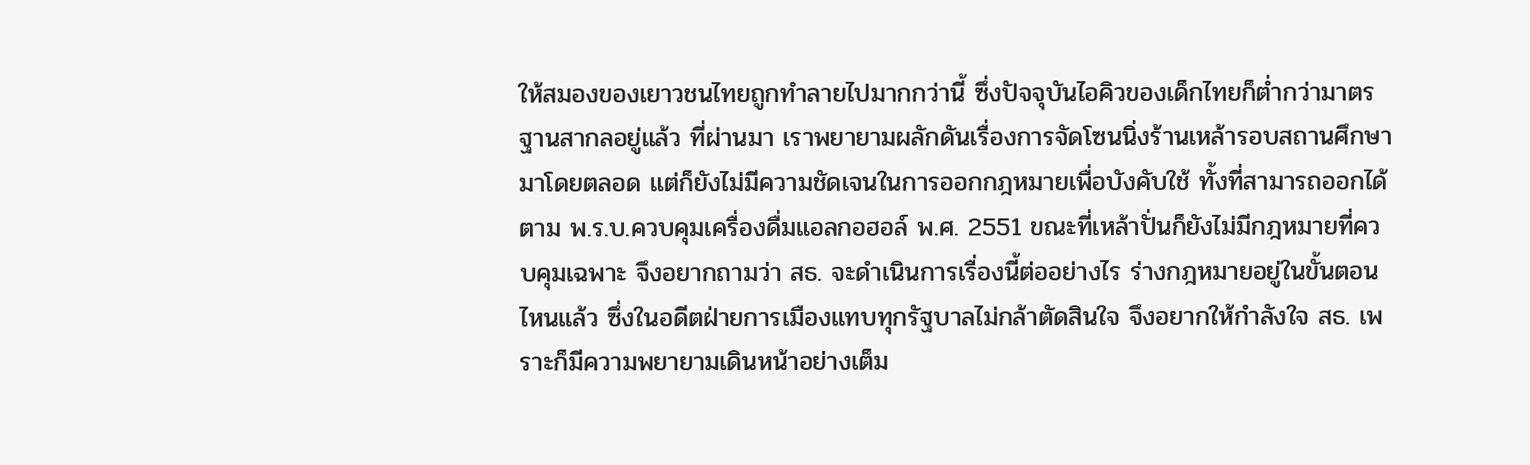ให้สมองของเยาวชนไทยถูกทำลายไปมากกว่านี้ ซึ่งปัจจุบันไอคิวของเด็กไทยก็ต่ำกว่ามาตรฐานสากลอยู่แล้ว ที่ผ่านมา เราพยายามผลักดันเรื่องการจัดโซนนิ่งร้านเหล้ารอบสถานศึกษามาโดยตลอด แต่ก็ยังไม่มีความชัดเจนในการออกกฎหมายเพื่อบังคับใช้ ทั้งที่สามารถออกได้ตาม พ.ร.บ.ควบคุมเครื่องดื่มแอลกอฮอล์ พ.ศ. 2551 ขณะที่เหล้าปั่นก็ยังไม่มีกฎหมายที่ควบคุมเฉพาะ จึงอยากถามว่า สธ. จะดำเนินการเรื่องนี้ต่ออย่างไร ร่างกฎหมายอยู่ในขั้นตอนไหนแล้ว ซึ่งในอดีตฝ่ายการเมืองแทบทุกรัฐบาลไม่กล้าตัดสินใจ จึงอยากให้กำลังใจ สธ. เพราะก็มีความพยายามเดินหน้าอย่างเต็ม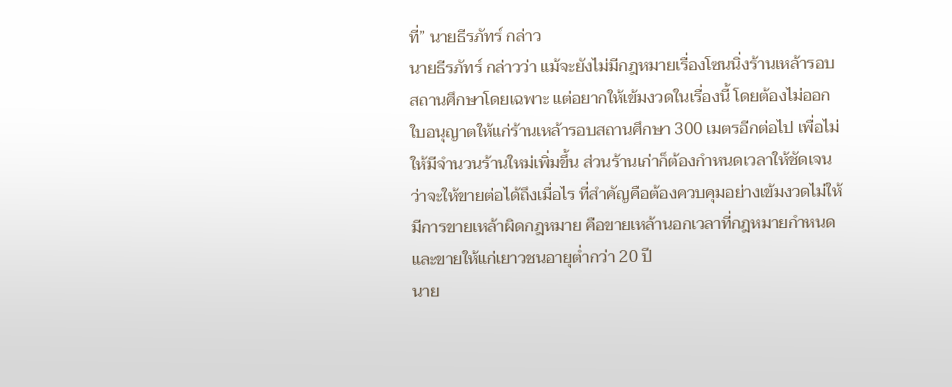ที่” นายธีรภัทร์ กล่าว
นายธีรภัทร์ กล่าวว่า แม้จะยังไม่มีกฎหมายเรื่องโซนนิ่งร้านเหล้ารอบสถานศึกษาโดยเฉพาะ แต่อยากให้เข้มงวดในเรื่องนี้ โดยต้องไม่ออกใบอนุญาตให้แก่ร้านเหล้ารอบสถานศึกษา 300 เมตรอีกต่อไป เพื่อไม่ให้มีจำนวนร้านใหม่เพิ่มขึ้น ส่วนร้านเก่าก็ต้องกำหนดเวลาให้ชัดเจนว่าจะให้ขายต่อได้ถึงเมื่อไร ที่สำคัญคือต้องควบคุมอย่างเข้มงวดไม่ให้มีการขายเหล้าผิดกฎหมาย คือขายเหล้านอกเวลาที่กฎหมายกำหนด และขายให้แก่เยาวชนอายุต่ำกว่า 20 ปี
นาย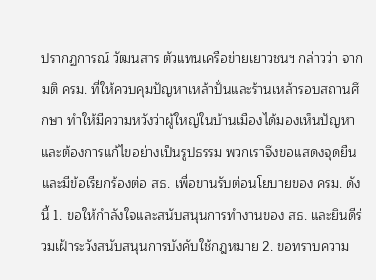ปรากฏการณ์ วัฒนสาร ตัวแทนเครือข่ายเยาวชนฯ กล่าวว่า จากมติ ครม. ที่ให้ควบคุมปัญหาเหล้าปั่นและร้านเหล้ารอบสถานศึกษา ทำให้มีความหวังว่าผู้ใหญ่ในบ้านเมืองได้มองเห็นปัญหา และต้องการแก้ไขอย่างเป็นรูปธรรม พวกเราจึงขอแสดงจุดยืนและมีข้อเรียกร้องต่อ สธ. เพื่อขานรับต่อนโยบายของ ครม. ดังนี้ 1. ขอให้กำลังใจและสนับสนุนการทำงานของ สธ. และยินดีร่วมเฝ้าระวังสนับสนุนการบังคับใช้กฎหมาย 2. ขอทราบความ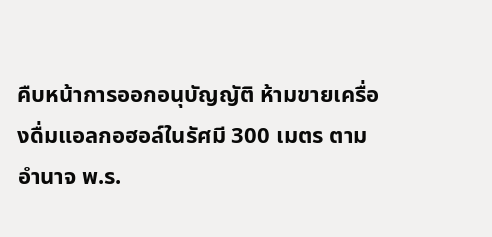คืบหน้าการออกอนุบัญญัติ ห้ามขายเครื่องดื่มแอลกอฮอล์ในรัศมี 300 เมตร ตามอำนาจ พ.ร.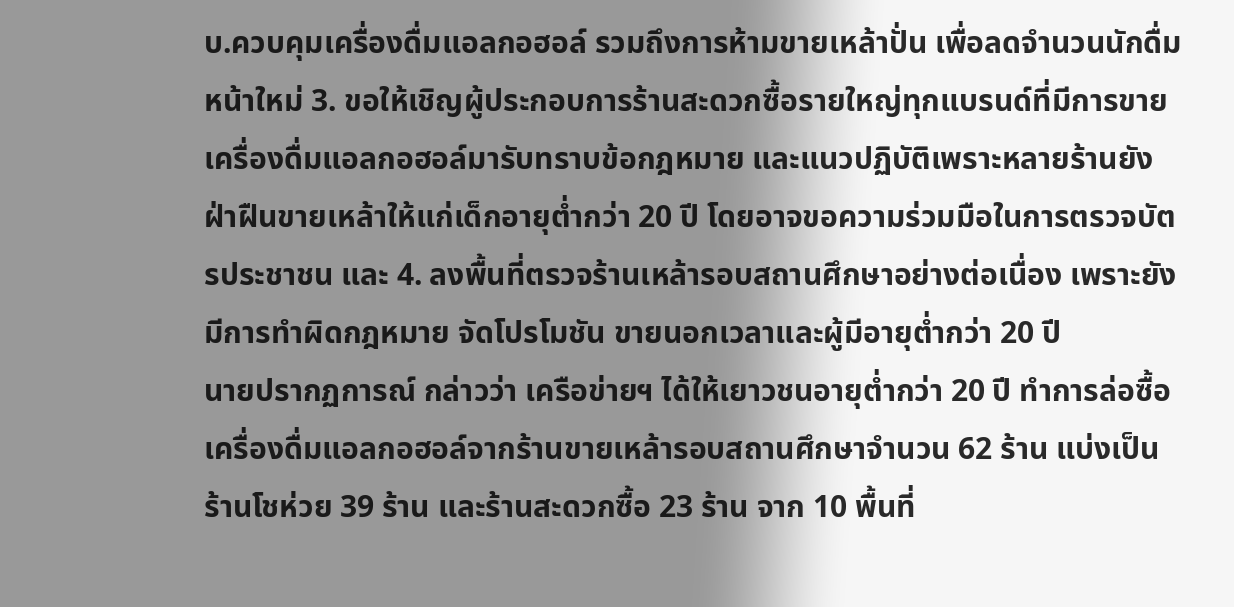บ.ควบคุมเครื่องดื่มแอลกอฮอล์ รวมถึงการห้ามขายเหล้าปั่น เพื่อลดจำนวนนักดื่มหน้าใหม่ 3. ขอให้เชิญผู้ประกอบการร้านสะดวกซื้อรายใหญ่ทุกแบรนด์ที่มีการขายเครื่องดื่มแอลกอฮอล์มารับทราบข้อกฎหมาย และแนวปฏิบัติเพราะหลายร้านยังฝ่าฝืนขายเหล้าให้แก่เด็กอายุต่ำกว่า 20 ปี โดยอาจขอความร่วมมือในการตรวจบัตรประชาชน และ 4. ลงพื้นที่ตรวจร้านเหล้ารอบสถานศึกษาอย่างต่อเนื่อง เพราะยังมีการทำผิดกฎหมาย จัดโปรโมชัน ขายนอกเวลาและผู้มีอายุต่ำกว่า 20 ปี
นายปรากฏการณ์ กล่าวว่า เครือข่ายฯ ได้ให้เยาวชนอายุต่ำกว่า 20 ปี ทำการล่อซื้อเครื่องดื่มแอลกอฮอล์จากร้านขายเหล้ารอบสถานศึกษาจำนวน 62 ร้าน แบ่งเป็นร้านโชห่วย 39 ร้าน และร้านสะดวกซื้อ 23 ร้าน จาก 10 พื้นที่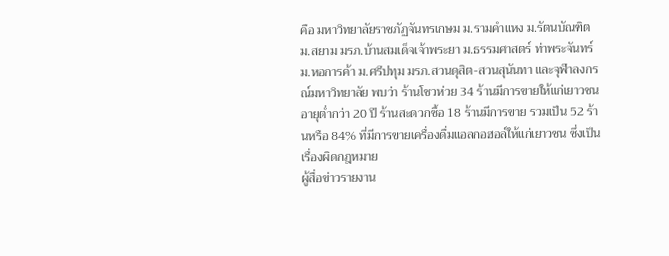คือ มหาวิทยาลัยราชภัฏจันทรเกษม ม.รามคำแหง ม.รัตนบัณฑิต ม.สยาม มรภ.บ้านสมเด็จเจ้าพระยา ม.ธรรมศาสตร์ ท่าพระจันทร์ ม.หอการค้า ม.ศรีปทุม มรภ.สวนดุสิต-สวนสุนันทา และจุฬาลงกรณ์มหาวิทยาลัย พบว่า ร้านโชวห่วย 34 ร้านมีการขายให้แก่เยาวชนอายุต่ำกว่า 20 ปี ร้านสะดวกซื้อ 18 ร้านมีการขาย รวมเป็น 52 ร้านหรือ 84% ที่มีการขายเครื่องดื่มแอลกอฮอล์ให้แก่เยาวชน ซึ่งเป็นเรื่องผิดกฎหมาย
ผู้สื่อข่าวรายงาน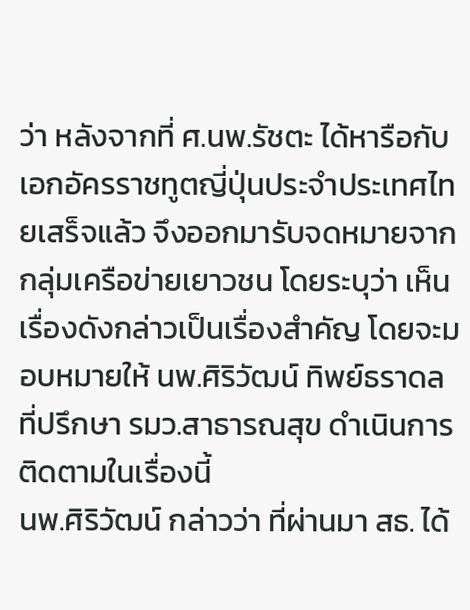ว่า หลังจากที่ ศ.นพ.รัชตะ ได้หารือกับเอกอัครราชทูตญี่ปุ่นประจำประเทศไทยเสร็จแล้ว จึงออกมารับจดหมายจากกลุ่มเครือข่ายเยาวชน โดยระบุว่า เห็นเรื่องดังกล่าวเป็นเรื่องสำคัญ โดยจะมอบหมายให้ นพ.ศิริวัฒน์ ทิพย์ธราดล ที่ปรึกษา รมว.สาธารณสุข ดำเนินการติดตามในเรื่องนี้
นพ.ศิริวัฒน์ กล่าวว่า ที่ผ่านมา สธ. ได้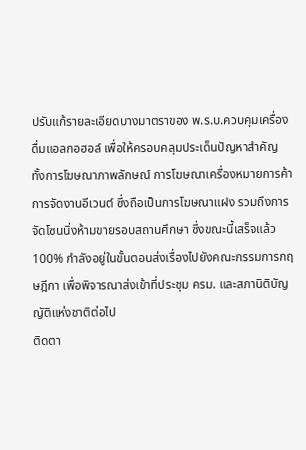ปรับแก้รายละเอียดบางมาตราของ พ.ร.บ.ควบคุมเครื่องดื่มแอลกอฮอล์ เพื่อให้ครอบคลุมประเด็นปัญหาสำคัญ ทั้งการโฆษณาภาพลักษณ์ การโฆษณาเครื่องหมายการค้า การจัดงานอีเวนต์ ซึ่งถือเป็นการโฆษณาแฝง รวมถึงการจัดโซนนิ่งห้ามขายรอบสถานศึกษา ซึ่งขณะนี้เสร็จแล้ว 100% กำลังอยู่ในขั้นตอนส่งเรื่องไปยังคณะกรรมการกฤษฎีกา เพื่อพิจารณาส่งเข้าที่ประชุม ครม. และสภานิติบัญญัติแห่งชาติต่อไป
ติดตา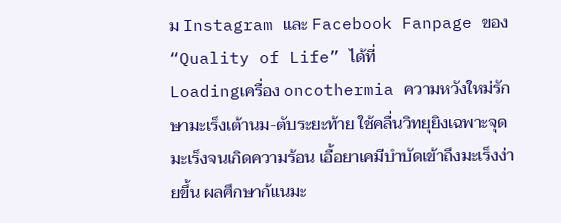ม Instagram และ Facebook Fanpage ของ “Quality of Life” ได้ที่
Loadingเครื่อง oncothermia ความหวังใหม่รักษามะเร็งเต้านม-ตับระยะท้าย ใช้คลื่นวิทยุยิงเฉพาะจุดมะเร็งจนเกิดความร้อน เอื้อยาเคมีบำบัดเข้าถึงมะเร็งง่ายขึ้น ผลศึกษาก้แนมะ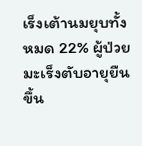เร็งเต้านมยุบทั้งหมด 22% ผู้ป่วยมะเร็งตับอายุยืนขึ้น